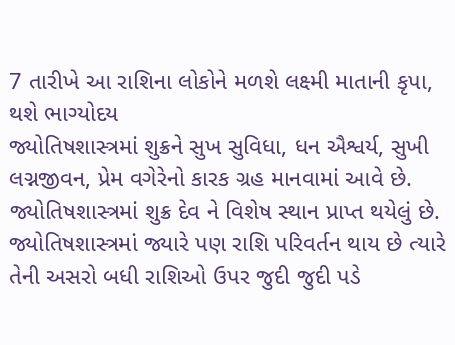7 તારીખે આ રાશિના લોકોને મળશે લક્ષ્મી માતાની કૃપા, થશે ભાગ્યોદય
જ્યોતિષશાસ્ત્રમાં શુક્રને સુખ સુવિધા, ધન ઐશ્વર્ય, સુખી લગ્નજીવન, પ્રેમ વગેરેનો કારક ગ્રહ માનવામાં આવે છે. જ્યોતિષશાસ્ત્રમાં શુક્ર દેવ ને વિશેષ સ્થાન પ્રાપ્ત થયેલું છે. જ્યોતિષશાસ્ત્રમાં જ્યારે પણ રાશિ પરિવર્તન થાય છે ત્યારે તેની અસરો બધી રાશિઓ ઉપર જુદી જુદી પડે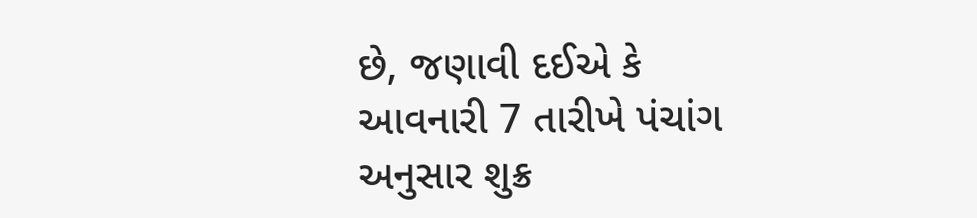છે, જણાવી દઈએ કે આવનારી 7 તારીખે પંચાંગ અનુસાર શુક્ર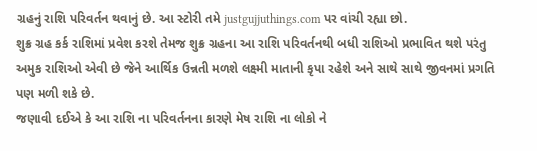ગ્રહનું રાશિ પરિવર્તન થવાનું છે. આ સ્ટોરી તમે justgujjuthings.com પર વાંચી રહ્યા છો.
શુક્ર ગ્રહ કર્ક રાશિમાં પ્રવેશ કરશે તેમજ શુક્ર ગ્રહના આ રાશિ પરિવર્તનથી બધી રાશિઓ પ્રભાવિત થશે પરંતુ અમુક રાશિઓ એવી છે જેને આર્થિક ઉન્નતી મળશે લક્ષ્મી માતાની કૃપા રહેશે અને સાથે સાથે જીવનમાં પ્રગતિ પણ મળી શકે છે.
જણાવી દઈએ કે આ રાશિ ના પરિવર્તનના કારણે મેષ રાશિ ના લોકો ને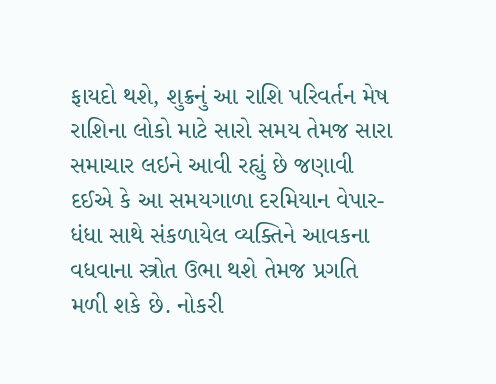ફાયદો થશે, શુક્રનું આ રાશિ પરિવર્તન મેષ રાશિના લોકો માટે સારો સમય તેમજ સારા સમાચાર લઇને આવી રહ્યું છે જણાવી દઈએ કે આ સમયગાળા દરમિયાન વેપાર-ધંધા સાથે સંકળાયેલ વ્યક્તિને આવકના વધવાના સ્ત્રોત ઉભા થશે તેમજ પ્રગતિ મળી શકે છે. નોકરી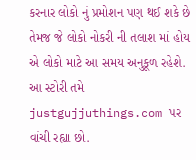કરનાર લોકો નું પ્રમોશન પણ થઈ શકે છે તેમજ જે લોકો નોકરી ની તલાશ માં હોય એ લોકો માટે આ સમય અનુકૂળ રહેશે. આ સ્ટોરી તમે justgujjuthings.com પર વાંચી રહ્યા છો.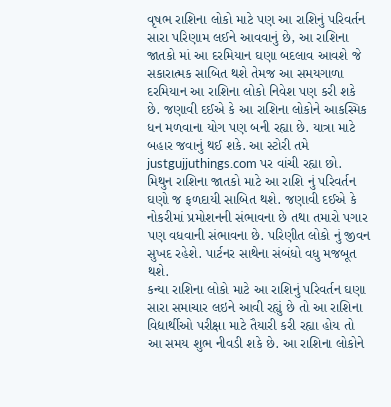વૃષભ રાશિના લોકો માટે પણ આ રાશિનું પરિવર્તન સારા પરિણામ લઈને આવવાનું છે, આ રાશિના જાતકો માં આ દરમિયાન ઘણા બદલાવ આવશે જે સકારાત્મક સાબિત થશે તેમજ આ સમયગાળા દરમિયાન આ રાશિના લોકો નિવેશ પણ કરી શકે છે. જણાવી દઈએ કે આ રાશિના લોકોને આકસ્મિક ધન મળવાના યોગ પણ બની રહ્યા છે. યાત્રા માટે બહાર જવાનું થઈ શકે. આ સ્ટોરી તમે justgujjuthings.com પર વાંચી રહ્યા છો.
મિથુન રાશિના જાતકો માટે આ રાશિ નું પરિવર્તન ઘણો જ ફળદાયી સાબિત થશે. જણાવી દઈએ કે નોકરીમાં પ્રમોશનની સંભાવના છે તથા તમારો પગાર પણ વધવાની સંભાવના છે. પરિણીત લોકો નું જીવન સુખદ રહેશે. પાર્ટનર સાથેના સંબંધો વધુ મજબૂત થશે.
કન્યા રાશિના લોકો માટે આ રાશિનું પરિવર્તન ઘણા સારા સમાચાર લઇને આવી રહ્યું છે તો આ રાશિના વિદ્યાર્થીઓ પરીક્ષા માટે તૈયારી કરી રહ્યા હોય તો આ સમય શુભ નીવડી શકે છે. આ રાશિના લોકોને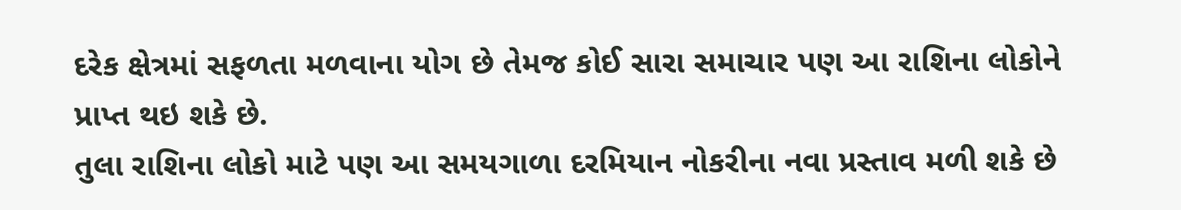દરેક ક્ષેત્રમાં સફળતા મળવાના યોગ છે તેમજ કોઈ સારા સમાચાર પણ આ રાશિના લોકોને પ્રાપ્ત થઇ શકે છે.
તુલા રાશિના લોકો માટે પણ આ સમયગાળા દરમિયાન નોકરીના નવા પ્રસ્તાવ મળી શકે છે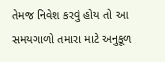તેમજ નિવેશ કરવું હોય તો આ સમયગાળો તમારા માટે અનુકૂળ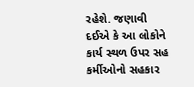રહેશે. જણાવી દઈએ કે આ લોકોને કાર્ય સ્થળ ઉપર સહ કર્મીઓનો સહકાર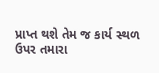પ્રાપ્ત થશે તેમ જ કાર્ય સ્થળ ઉપર તમારા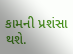કામની પ્રશંસા થશે.